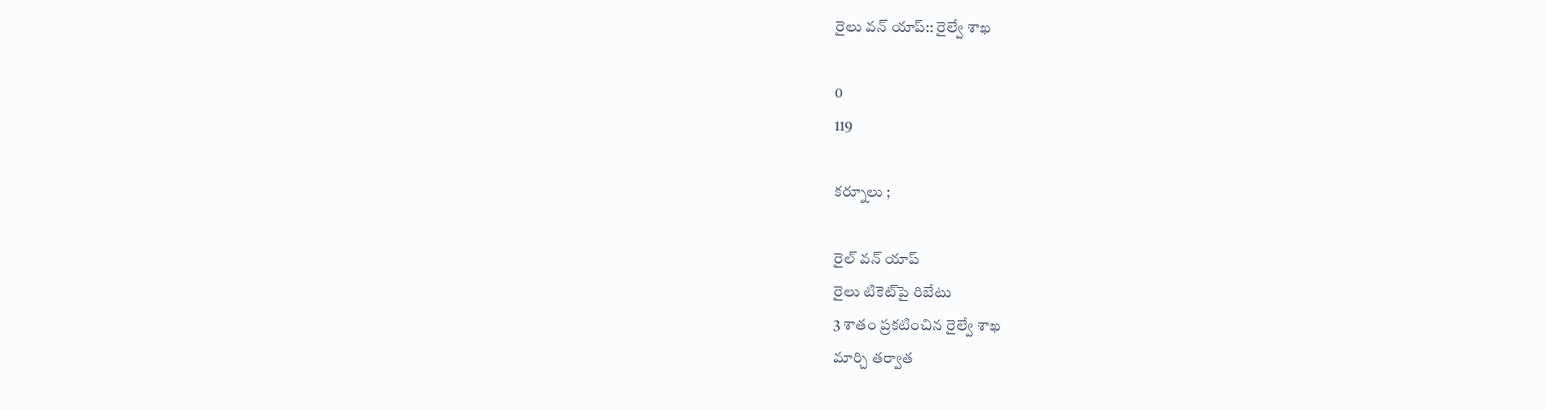రైలు వన్ యాప్:: రైల్వే శాఖ

0
119

కర్నూలు ;

రైల్ వన్ యాప్
రైలు టికెట్‌పై రిబేటు
3 శాతం ప్రకటించిన రైల్వే శాఖ
మార్చి తర్వాత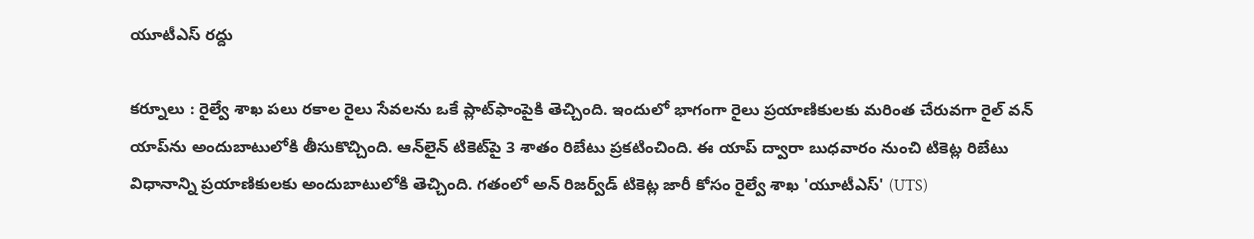యూటీఎస్ రద్దు

కర్నూలు : రైల్వే శాఖ పలు రకాల రైలు సేవలను ఒకే ప్లాట్‌ఫాంపైకి తెచ్చింది. ఇందులో భాగంగా రైలు ప్రయాణికులకు మరింత చేరువగా రైల్ వన్ యాప్‌ను అందుబాటులోకి తీసుకొచ్చింది. ఆన్‌లైన్ టికెట్‌పై 3 శాతం రిబేటు ప్రకటించింది. ఈ యాప్ ద్వారా బుధవారం నుంచి టికెట్ల రిబేటు విధానాన్ని ప్రయాణికులకు అందుబాటులోకి తెచ్చింది. గతంలో అన్ రిజర్వ్‌డ్ టికెట్ల జారీ కోసం రైల్వే శాఖ 'యూటీఎస్' (UTS)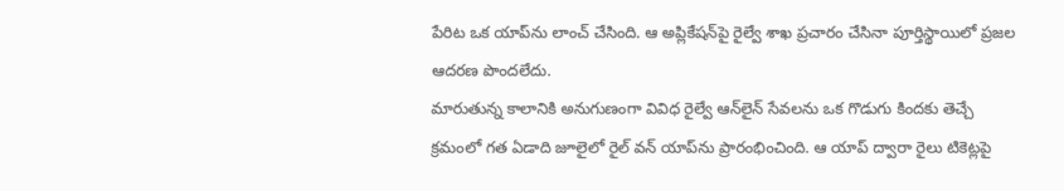పేరిట ఒక యాప్‌ను లాంచ్ చేసింది. ఆ అప్లికేషన్‌పై రైల్వే శాఖ ప్రచారం చేసినా పూర్తిస్థాయిలో ప్రజల ఆదరణ పొందలేదు.
మారుతున్న కాలానికి అనుగుణంగా వివిధ రైల్వే ఆన్‌లైన్ సేవలను ఒక గొడుగు కిందకు తెచ్చే క్రమంలో గత ఏడాది జూలైలో రైల్ వన్ యాప్‌ను ప్రారంభించింది. ఆ యాప్ ద్వారా రైలు టికెట్లపై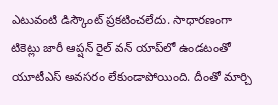ఎటువంటి డిస్కౌంట్ ప్రకటించలేదు. సాధారణంగా టికెట్లు జారీ ఆప్షన్ రైల్ వన్ యాప్‌లో ఉండటంతో యూటీఎస్ అవసరం లేకుండాపోయింది. దీంతో మార్చి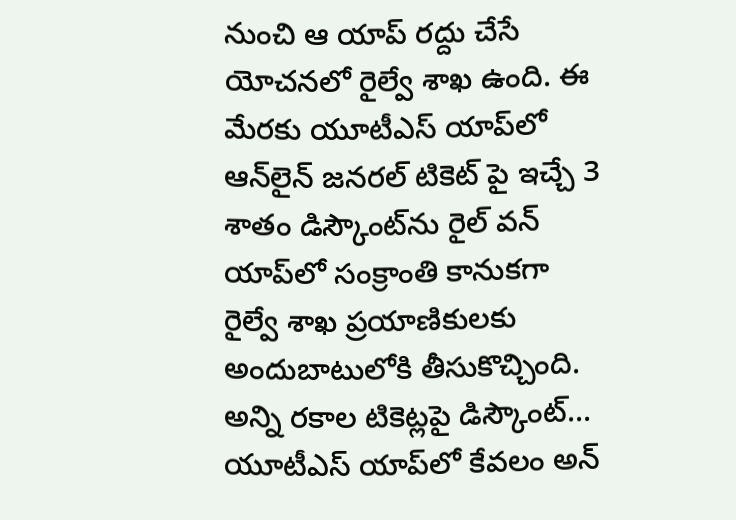నుంచి ఆ యాప్ రద్దు చేసే యోచనలో రైల్వే శాఖ ఉంది. ఈ మేరకు యూటీఎస్ యాప్‌లో ఆన్‌లైన్ జనరల్ టికెట్ పై ఇచ్చే 3 శాతం డిస్కౌంట్‌ను రైల్ వన్ యాప్‌లో సంక్రాంతి కానుకగా రైల్వే శాఖ ప్రయాణికులకు అందుబాటులోకి తీసుకొచ్చింది.
అన్ని రకాల టికెట్లపై డిస్కౌంట్... యూటీఎస్ యాప్‌లో కేవలం అన్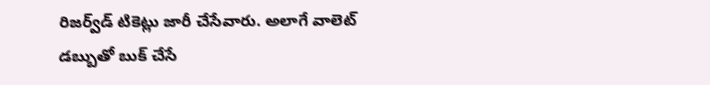రిజర్వ్‌డ్ టికెట్లు జారీ చేసేవారు. అలాగే వాలెట్ డబ్బుతో బుక్ చేసే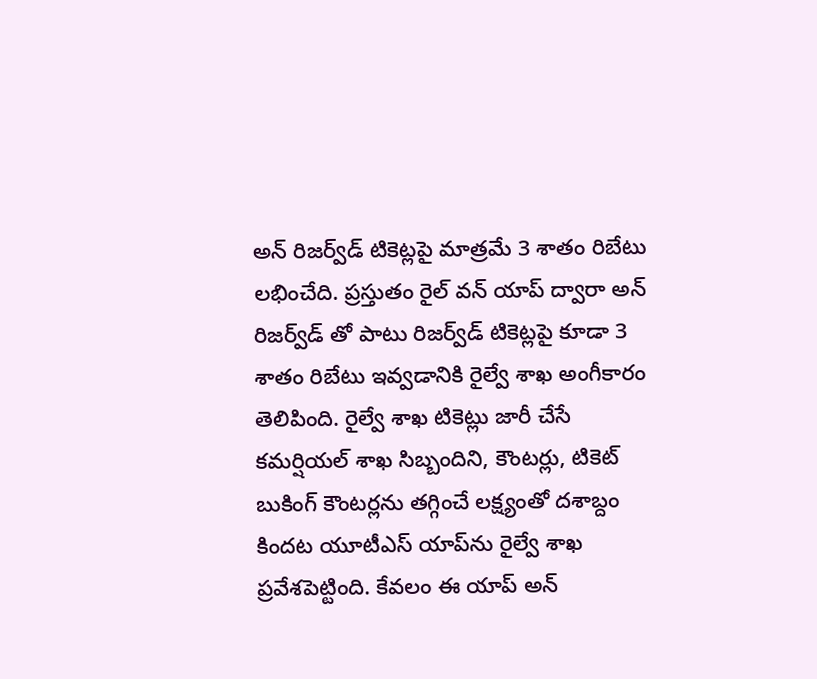అన్ రిజర్వ్‌డ్ టికెట్లపై మాత్రమే 3 శాతం రిబేటు లభించేది. ప్రస్తుతం రైల్ వన్ యాప్ ద్వారా అన్ రిజర్వ్‌డ్ తో పాటు రిజర్వ్‌డ్ టికెట్లపై కూడా 3 శాతం రిబేటు ఇవ్వడానికి రైల్వే శాఖ అంగీకారం తెలిపింది. రైల్వే శాఖ టికెట్లు జారీ చేసే కమర్షియల్ శాఖ సిబ్బందిని, కౌంటర్లు, టికెట్ బుకింగ్ కౌంటర్లను తగ్గించే లక్ష్యంతో దశాబ్దం కిందట యూటీఎస్ యాప్‌ను రైల్వే శాఖ ప్రవేశపెట్టింది. కేవలం ఈ యాప్ అన్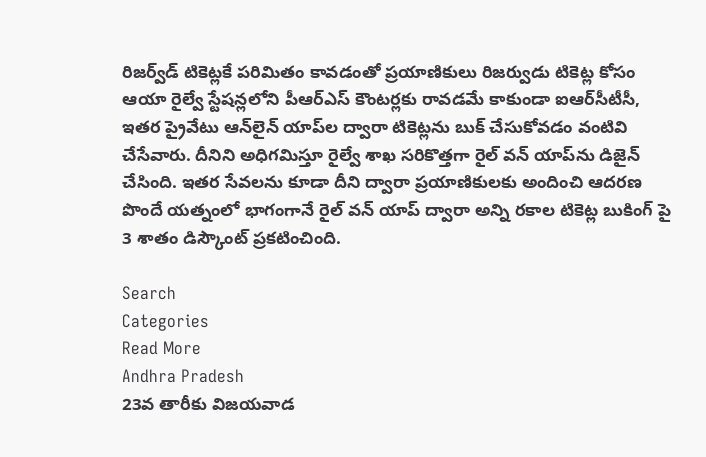రిజర్వ్‌డ్ టికెట్లకే పరిమితం కావడంతో ప్రయాణికులు రిజర్వుడు టికెట్ల కోసం ఆయా రైల్వే స్టేషన్లలోని పీఆర్‌ఎస్ కౌంటర్లకు రావడమే కాకుండా ఐఆర్‌సీటీసీ, ఇతర ప్రైవేటు ఆన్‌లైన్ యాప్‌ల ద్వారా టికెట్లను బుక్ చేసుకోవడం వంటివి చేసేవారు. దీనిని అధిగమిస్తూ రైల్వే శాఖ సరికొత్తగా రైల్ వన్ యాప్‌ను డిజైన్ చేసింది. ఇతర సేవలను కూడా దీని ద్వారా ప్రయాణికులకు అందించి ఆదరణ పొందే యత్నంలో భాగంగానే రైల్ వన్ యాప్ ద్వారా అన్ని రకాల టికెట్ల బుకింగ్ పై 3 శాతం డిస్కౌంట్ ప్రకటించింది.

Search
Categories
Read More
Andhra Pradesh
23వ తారీకు విజయవాడ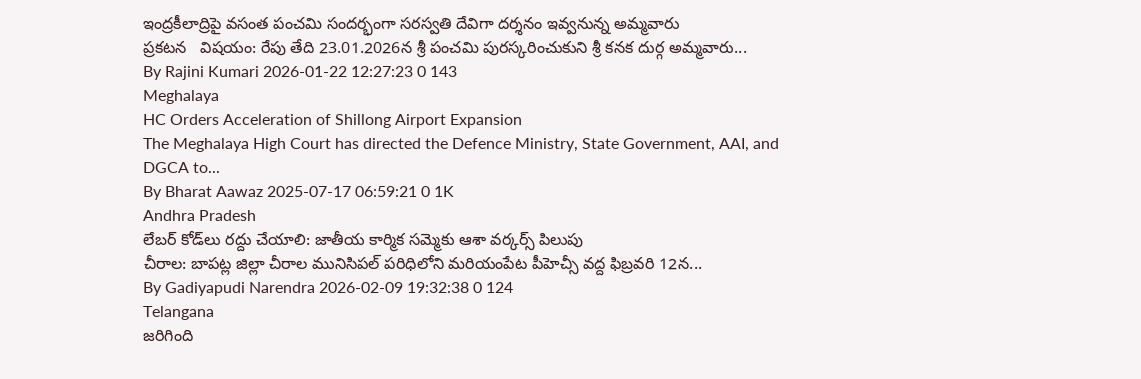ఇంద్రకీలాద్రిపై వసంత పంచమి సందర్భంగా సరస్వతి దేవిగా దర్శనం ఇవ్వనున్న అమ్మవారు
ప్రకటన   విషయం: రేపు తేది 23.01.2026న శ్రీ పంచమి పురస్కరించుకుని శ్రీ కనక దుర్గ అమ్మవారు...
By Rajini Kumari 2026-01-22 12:27:23 0 143
Meghalaya
HC Orders Acceleration of Shillong Airport Expansion
The Meghalaya High Court has directed the Defence Ministry, State Government, AAI, and DGCA to...
By Bharat Aawaz 2025-07-17 06:59:21 0 1K
Andhra Pradesh
లేబర్ కోడ్‌లు రద్దు చేయాలి: జాతీయ కార్మిక సమ్మెకు ఆశా వర్కర్స్ పిలుపు
చీరాల: బాపట్ల జిల్లా చీరాల మునిసిపల్ పరిధిలోని మరియంపేట పీహెచ్సీ వద్ద ఫిబ్రవరి 12న...
By Gadiyapudi Narendra 2026-02-09 19:32:38 0 124
Telangana
జరిగింది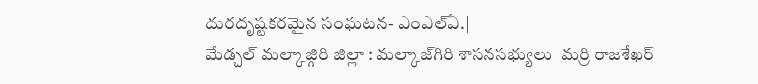దురదృష్టకరమైన సంఘటన- ఎంఎల్ఏ.|
మేడ్చల్ మల్కాజ్గిరి జిల్లా : మల్కాజ్‌గిరి శాసనసభ్యులు  మర్రి రాజశేఖర్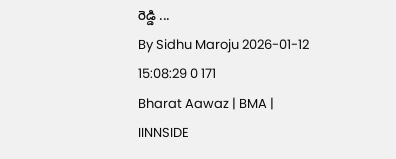రెడ్డి ...
By Sidhu Maroju 2026-01-12 15:08:29 0 171
Bharat Aawaz | BMA | IINNSIDE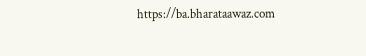https://ba.bharataawaz.com